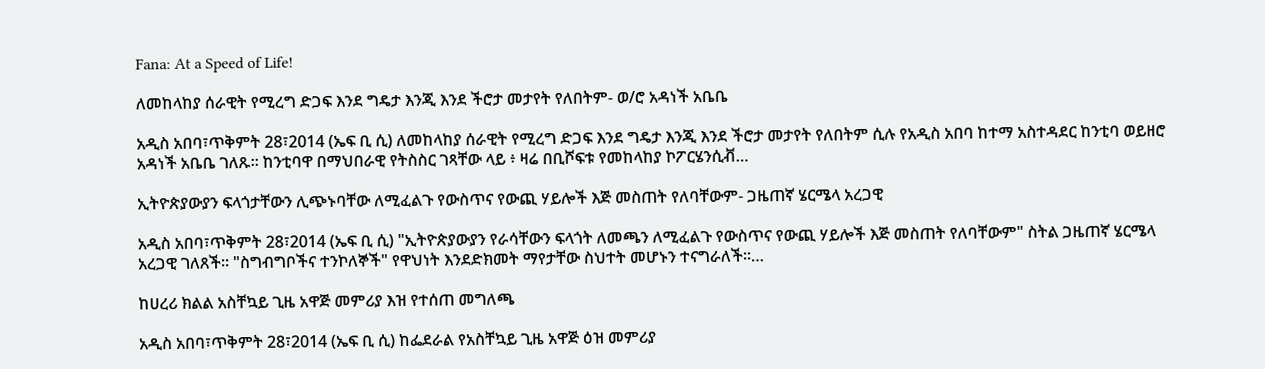Fana: At a Speed of Life!

ለመከላከያ ሰራዊት የሚረግ ድጋፍ እንደ ግዴታ እንጂ እንደ ችሮታ መታየት የለበትም- ወ/ሮ አዳነች አቤቤ

አዲስ አበባ፣ጥቅምት 28፣2014 (ኤፍ ቢ ሲ) ለመከላከያ ሰራዊት የሚረግ ድጋፍ እንደ ግዴታ እንጂ እንደ ችሮታ መታየት የለበትም ሲሉ የአዲስ አበባ ከተማ አስተዳደር ከንቲባ ወይዘሮ አዳነች አቤቤ ገለጹ። ከንቲባዋ በማህበራዊ የትስስር ገጻቸው ላይ ፥ ዛሬ በቢሾፍቱ የመከላከያ ኮፖርሄንሲቭ…

ኢትዮጵያውያን ፍላጎታቸውን ሊጭኑባቸው ለሚፈልጉ የውስጥና የውጪ ሃይሎች እጅ መስጠት የለባቸውም- ጋዜጠኛ ሄርሜላ አረጋዊ

አዲስ አበባ፣ጥቅምት 28፣2014 (ኤፍ ቢ ሲ) "ኢትዮጵያውያን የራሳቸውን ፍላጎት ለመጫን ለሚፈልጉ የውስጥና የውጪ ሃይሎች እጅ መስጠት የለባቸውም" ስትል ጋዜጠኛ ሄርሜላ አረጋዊ ገለጸች። "ስግብግቦችና ተንኮለኞች" የዋህነት እንደድክመት ማየታቸው ስህተት መሆኑን ተናግራለች።…

ከሀረሪ ክልል አስቸኳይ ጊዜ አዋጅ መምሪያ እዝ የተሰጠ መግለጫ

አዲስ አበባ፣ጥቅምት 28፣2014 (ኤፍ ቢ ሲ) ከፌደራል የአስቸኳይ ጊዜ አዋጅ ዕዝ መምሪያ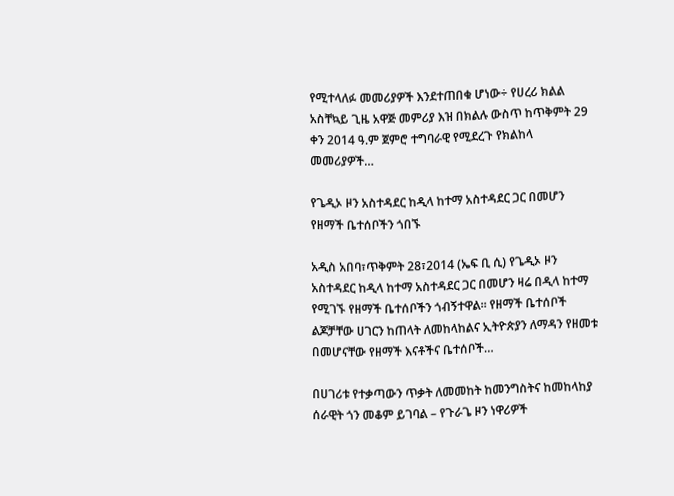የሚተላለፉ መመሪያዎች እንደተጠበቁ ሆነው÷ የሀረሪ ክልል አስቸኳይ ጊዜ አዋጅ መምሪያ እዝ በክልሉ ውስጥ ከጥቅምት 29 ቀን 2014 ዓ.ም ጀምሮ ተግባራዊ የሚደረጉ የክልከላ መመሪያዎች…

የጌዲኦ ዞን አስተዳደር ከዲላ ከተማ አስተዳደር ጋር በመሆን የዘማች ቤተሰቦችን ጎበኙ

አዲስ አበባ፣ጥቅምት 28፣2014 (ኤፍ ቢ ሲ) የጌዲኦ ዞን አስተዳደር ከዲላ ከተማ አስተዳደር ጋር በመሆን ዛሬ በዲላ ከተማ የሚገኙ የዘማች ቤተሰቦችን ጎብኝተዋል። የዘማች ቤተሰቦች ልጆቻቸው ሀገርን ከጠላት ለመከላከልና ኢትዮጵያን ለማዳን የዘመቱ በመሆናቸው የዘማች እናቶችና ቤተሰቦች…

በሀገሪቱ የተቃጣውን ጥቃት ለመመከት ከመንግስትና ከመከላከያ ሰራዊት ጎን መቆም ይገባል – የጉራጌ ዞን ነዋሪዎች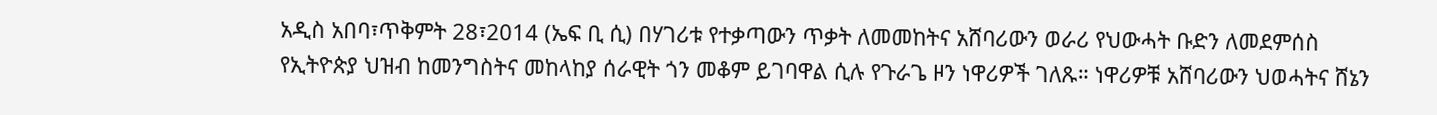አዲስ አበባ፣ጥቅምት 28፣2014 (ኤፍ ቢ ሲ) በሃገሪቱ የተቃጣውን ጥቃት ለመመከትና አሸባሪውን ወራሪ የህውሓት ቡድን ለመደምሰስ የኢትዮጵያ ህዝብ ከመንግስትና መከላከያ ሰራዊት ጎን መቆም ይገባዋል ሲሉ የጉራጌ ዞን ነዋሪዎች ገለጹ። ነዋሪዎቹ አሸባሪውን ህወሓትና ሸኔን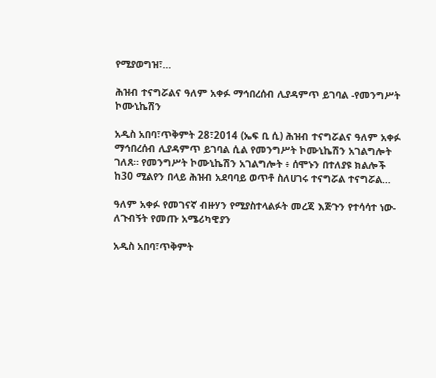የሚያወግዝ፣…

ሕዝብ ተናግሯልና ዓለም አቀፉ ማኅበረሰብ ሊያዳምጥ ይገባል -የመንግሥት ኮሙኒኬሽን

አዲስ አበባ፣ጥቅምት 28፣2014 (ኤፍ ቢ ሲ) ሕዝብ ተናግሯልና ዓለም አቀፉ ማኅበረሰብ ሊያዳምጥ ይገባል ሲል የመንግሥት ኮሙኒኬሽን አገልግሎት ገለጸ። የመንግሥት ኮሙኒኬሽን አገልግሎት ፥ ሰሞኑን በተለያዩ ክልሎች ከ30 ሚልየን በላይ ሕዝብ አደባባይ ወጥቶ ስለሀገሩ ተናግሯል ተናግሯል…

ዓለም አቀፉ የመገናኛ ብዙሃን የሚያስተላልፉት መረጃ እጅጉን የተሳሳተ ነው- ለጉብኝት የመጡ አሜሪካዊያን

አዲስ አበባ፣ጥቅምት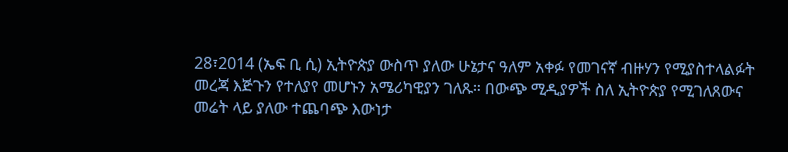28፣2014 (ኤፍ ቢ ሲ) ኢትዮጵያ ውስጥ ያለው ሁኔታና ዓለም አቀፉ የመገናኛ ብዙሃን የሚያስተላልፉት መረጃ እጅጉን የተለያየ መሆኑን አሜሪካዊያን ገለጹ። በውጭ ሚዲያዎች ስለ ኢትዮጵያ የሚገለጸውና መሬት ላይ ያለው ተጨባጭ እውነታ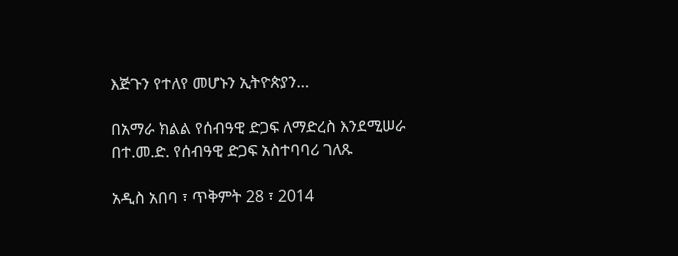እጅጉን የተለየ መሆኑን ኢትዮጵያን…

በአማራ ክልል የሰብዓዊ ድጋፍ ለማድረስ እንደሚሠራ በተ.መ.ድ. የሰብዓዊ ድጋፍ አስተባባሪ ገለጹ

አዲስ አበባ ፣ ጥቅምት 28 ፣ 2014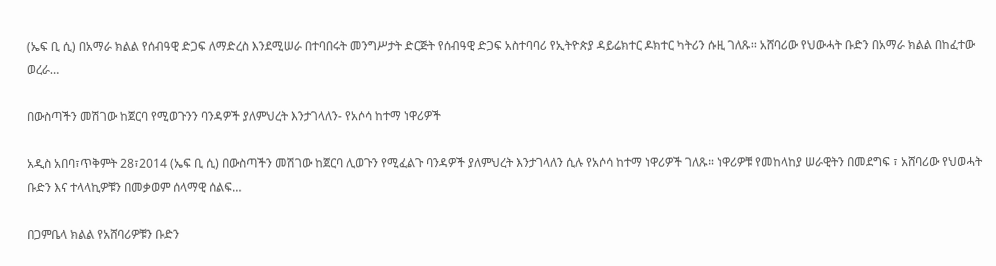(ኤፍ ቢ ሲ) በአማራ ክልል የሰብዓዊ ድጋፍ ለማድረስ እንደሚሠራ በተባበሩት መንግሥታት ድርጅት የሰብዓዊ ድጋፍ አስተባባሪ የኢትዮጵያ ዳይሬክተር ዶክተር ካትሪን ሱዚ ገለጹ፡፡ አሸባሪው የህውሓት ቡድን በአማራ ክልል በከፈተው ወረራ…

በውስጣችን መሽገው ከጀርባ የሚወጉንን ባንዳዎች ያለምህረት እንታገላለን- የአሶሳ ከተማ ነዋሪዎች

አዲስ አበባ፣ጥቅምት 28፣2014 (ኤፍ ቢ ሲ) በውስጣችን መሽገው ከጀርባ ሊወጉን የሚፈልጉ ባንዳዎች ያለምህረት እንታገላለን ሲሉ የአሶሳ ከተማ ነዋሪዎች ገለጹ። ነዋሪዎቹ የመከላከያ ሠራዊትን በመደግፍ ፣ አሸባሪው የህወሓት ቡድን እና ተላላኪዎቹን በመቃወም ሰላማዊ ሰልፍ…

በጋምቤላ ክልል የአሸባሪዎቹን ቡድን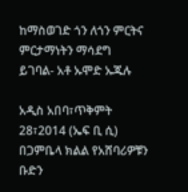ከማስወገድ ጎን ለጎን ምርትና ምርታማነትን ማሳደግ ይገባል- አቶ ኡሞድ ኡጁሉ

አዲስ አበባ፣ጥቅምት 28፣2014 (ኤፍ ቢ ሲ) በጋምቤላ ክልል የአሸባሪዎቹን ቡድን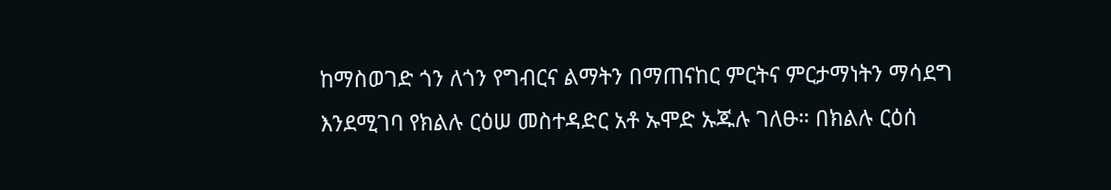ከማስወገድ ጎን ለጎን የግብርና ልማትን በማጠናከር ምርትና ምርታማነትን ማሳደግ እንደሚገባ የክልሉ ርዕሠ መስተዳድር አቶ ኡሞድ ኡጁሉ ገለፁ። በክልሉ ርዕሰ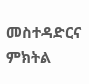መስተዳድርና ምክትል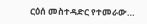ርዕሰ መስተዳድር የተመራው…